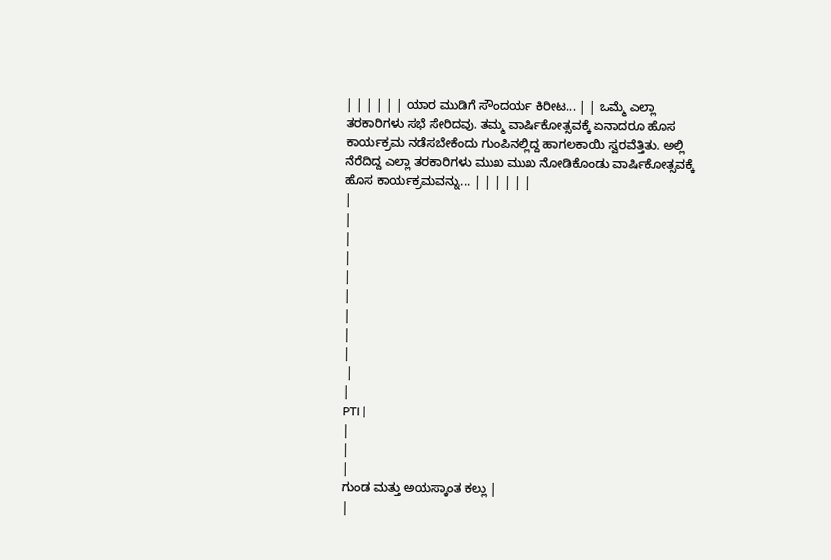| | | | | | ಯಾರ ಮುಡಿಗೆ ಸೌಂದರ್ಯ ಕಿರೀಟ... | | ಒಮ್ಮೆ ಎಲ್ಲಾ ತರಕಾರಿಗಳು ಸಭೆ ಸೇರಿದವು. ತಮ್ಮ ವಾರ್ಷಿಕೋತ್ಸವಕ್ಕೆ ಏನಾದರೂ ಹೊಸ ಕಾರ್ಯಕ್ರಮ ನಡೆಸಬೇಕೆಂದು ಗುಂಪಿನಲ್ಲಿದ್ದ ಹಾಗಲಕಾಯಿ ಸ್ವರವೆತ್ತಿತು. ಅಲ್ಲಿ ನೆರೆದಿದ್ದ ಎಲ್ಲಾ ತರಕಾರಿಗಳು ಮುಖ ಮುಖ ನೋಡಿಕೊಂಡು ವಾರ್ಷಿಕೋತ್ಸವಕ್ಕೆ ಹೊಸ ಕಾರ್ಯಕ್ರಮವನ್ನು... | | | | | |
|
|
|
|
|
|
|
|
|
 |
|
PTI |
|
|
|
ಗುಂಡ ಮತ್ತು ಅಯಸ್ಕಾಂತ ಕಲ್ಲು |
|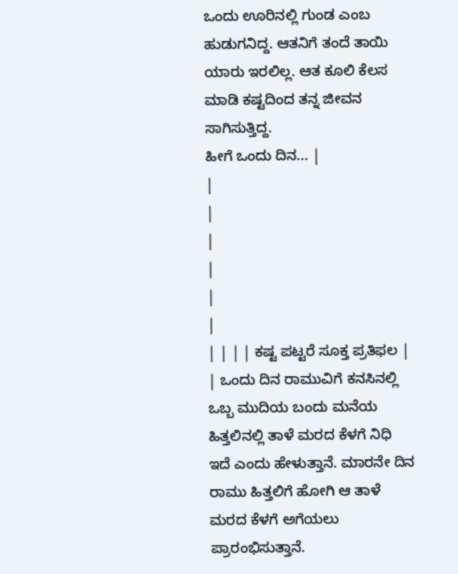ಒಂದು ಊರಿನಲ್ಲಿ ಗುಂಡ ಎಂಬ ಹುಡುಗನಿದ್ದ. ಆತನಿಗೆ ತಂದೆ ತಾಯಿ ಯಾರು ಇರಲಿಲ್ಲ. ಆತ ಕೂಲಿ ಕೆಲಸ ಮಾಡಿ ಕಷ್ಟದಿಂದ ತನ್ನ ಜೀವನ ಸಾಗಿಸುತ್ತಿದ್ದ.
ಹೀಗೆ ಒಂದು ದಿನ... |
|
|
|
|
|
|
| | | | ಕಷ್ಟ ಪಟ್ಟರೆ ಸೂಕ್ತ ಪ್ರತಿಫಲ | | ಒಂದು ದಿನ ರಾಮುವಿಗೆ ಕನಸಿನಲ್ಲಿ ಒಬ್ಬ ಮುದಿಯ ಬಂದು ಮನೆಯ ಹಿತ್ತಲಿನಲ್ಲಿ ತಾಳೆ ಮರದ ಕೆಳಗೆ ನಿಧಿ ಇದೆ ಎಂದು ಹೇಳುತ್ತಾನೆ. ಮಾರನೇ ದಿನ ರಾಮು ಹಿತ್ತಲಿಗೆ ಹೋಗಿ ಆ ತಾಳೆ ಮರದ ಕೆಳಗೆ ಅಗೆಯಲು ಪ್ರಾರಂಭಿಸುತ್ತಾನೆ.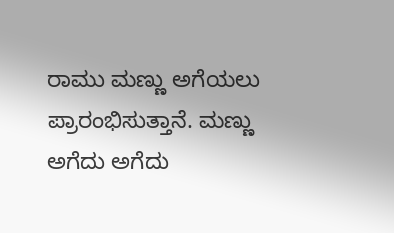ರಾಮು ಮಣ್ಣು ಅಗೆಯಲು ಪ್ರಾರಂಭಿಸುತ್ತಾನೆ. ಮಣ್ಣು ಅಗೆದು ಅಗೆದು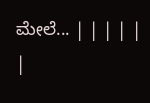ಮೇಲೆ... | | | | |
|